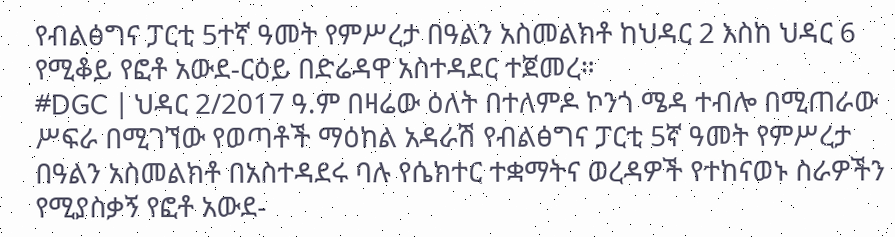የብልፅግና ፓርቲ 5ተኛ ዓመት የምሥረታ በዓልን አስመልክቶ ከህዳር 2 እስከ ህዳር 6 የሚቆይ የፎቶ አውደ-ርዕይ በድሬዳዋ አስተዳደር ተጀመረ።
#DGC | ህዳር 2/2017 ዓ.ም በዛሬው ዕለት በተለምዶ ኮንጎ ሜዳ ተብሎ በሚጠራው ሥፍራ በሚገኘው የወጣቶች ማዕከል አዳራሽ የብልፅግና ፓርቲ 5ኛ ዓመት የምሥረታ በዓልን አስመልክቶ በአስተዳደሩ ባሉ የሴክተር ተቋማትና ወረዳዎች የተከናወኑ ስራዎችን የሚያስቃኝ የፎቶ አውደ-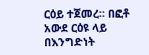ርዕይ ተጀመረ። በፎቶ አውደ ርዕዩ ላይ በእንግድነት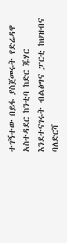ተገኝተው በይፋ ያስጀመሩት የድሬዳዋ አስተዳደር ከንቲባ ከድር ጁሃር እንደተናገሩት ብልፅግና ፓርቲ ከህዝብና ባለድርሻ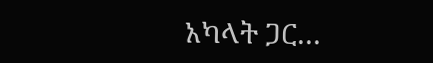አካላት ጋር…